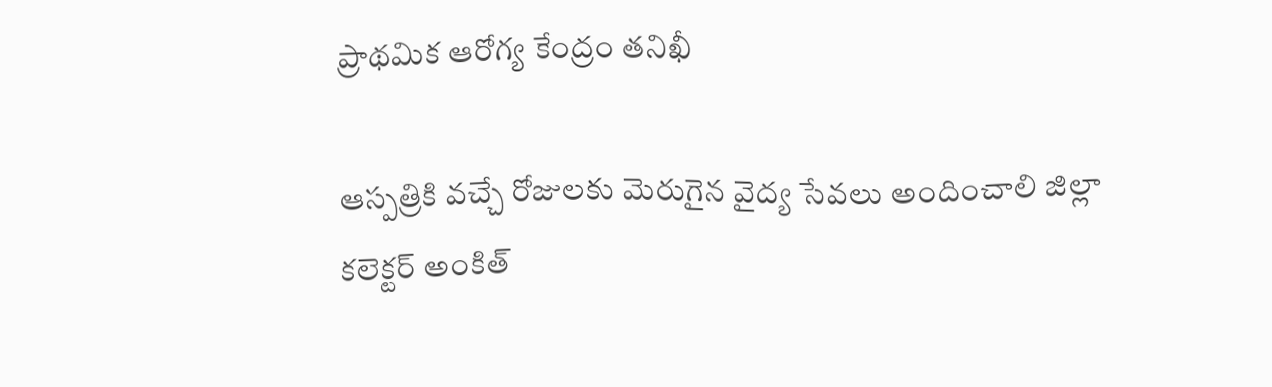ప్రాథమిక ఆరోగ్య కేంద్రం తనిఖీ

ఆస్పత్రికి వచ్చే రోజులకు మెరుగైన వైద్య సేవలు అందించాలి జిల్లా కలెక్టర్ అంకిత్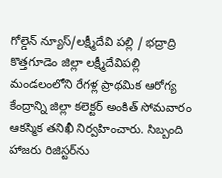గోల్డెన్ న్యూస్/లక్ష్మీదేవి పల్లి / భద్రాద్రి కొత్తగూడెం జిల్లా లక్ష్మీదేవిపల్లి మండలంలోని రేగళ్ల ప్రాథమిక ఆరోగ్య కేంద్రాన్ని జిల్లా కలెక్టర్ అంకిత్ సోమవారం ఆకస్మిక తనిఖీ నిర్వహించారు. సిబ్బంది హాజరు రిజిస్టర్‌ను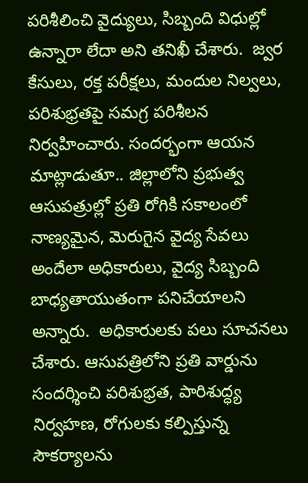పరిశీలించి వైద్యులు, సిబ్బంది విధుల్లో ఉన్నారా లేదా అని తనిఖీ చేశారు.  జ్వర కేసులు, రక్త పరీక్షలు, మందుల నిల్వలు, పరిశుభ్రతపై సమగ్ర పరిశీలన నిర్వహించారు. సందర్భంగా ఆయన మాట్లాడుతూ.. జిల్లాలోని ప్రభుత్వ ఆసుపత్రుల్లో ప్రతి రోగికి సకాలంలో నాణ్యమైన, మెరుగైన వైద్య సేవలు అందేలా అధికారులు, వైద్య సిబ్బంది బాధ్యతాయుతంగా పనిచేయాలని  అన్నారు.  అధికారులకు పలు సూచనలు చేశారు. ఆసుపత్రిలోని ప్రతి వార్డును సందర్శించి పరిశుభ్రత, పారిశుద్ధ్య నిర్వహణ, రోగులకు కల్పిస్తున్న సౌకర్యాలను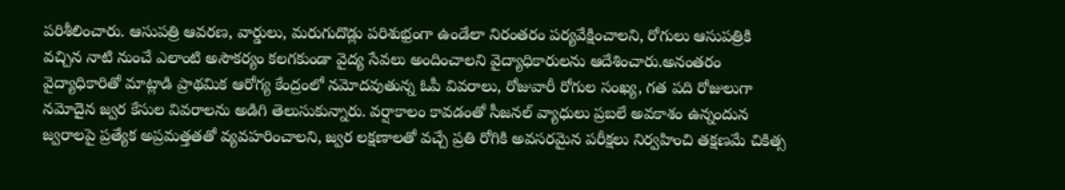పరిశీలించారు. ఆసుపత్రి ఆవరణ, వార్డులు, మరుగుదొడ్లు పరిశుభ్రంగా ఉండేలా నిరంతరం పర్యవేక్షించాలని, రోగులు ఆసుపత్రికి వచ్చిన నాటి నుంచే ఎలాంటి అసౌకర్యం కలగకుండా వైద్య సేవలు అందించాలని వైద్యాధికారులను ఆదేశించారు.అనంతరం వైద్యాధికారితో మాట్లాడి ప్రాథమిక ఆరోగ్య కేంద్రంలో నమోదవుతున్న ఓపీ వివరాలు, రోజువారీ రోగుల సంఖ్య, గత పది రోజులుగా నమోదైన జ్వర కేసుల వివరాలను అడిగి తెలుసుకున్నారు. వర్షాకాలం కావడంతో సీజనల్ వ్యాధులు ప్రబలే అవకాశం ఉన్నందున జ్వరాలపై ప్రత్యేక అప్రమత్తతతో వ్యవహరించాలని, జ్వర లక్షణాలతో వచ్చే ప్రతి రోగికి అవసరమైన పరీక్షలు నిర్వహించి తక్షణమే చికిత్స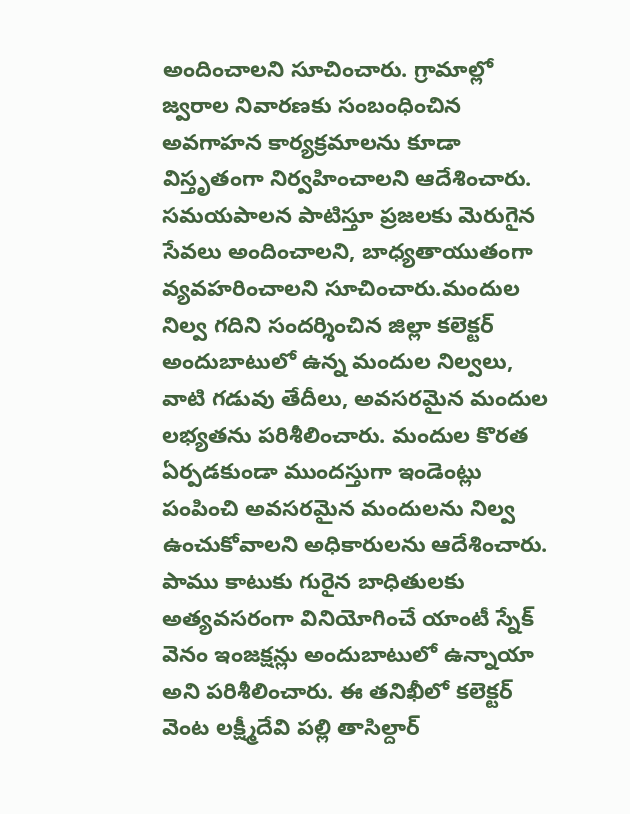అందించాలని సూచించారు. గ్రామాల్లో జ్వరాల నివారణకు సంబంధించిన అవగాహన కార్యక్రమాలను కూడా విస్తృతంగా నిర్వహించాలని ఆదేశించారు.  సమయపాలన పాటిస్తూ ప్రజలకు మెరుగైన సేవలు అందించాలని, బాధ్యతాయుతంగా వ్యవహరించాలని సూచించారు.మందుల నిల్వ గదిని సందర్శించిన జిల్లా కలెక్టర్ అందుబాటులో ఉన్న మందుల నిల్వలు, వాటి గడువు తేదీలు, అవసరమైన మందుల లభ్యతను పరిశీలించారు. మందుల కొరత ఏర్పడకుండా ముందస్తుగా ఇండెంట్లు పంపించి అవసరమైన మందులను నిల్వ ఉంచుకోవాలని అధికారులను ఆదేశించారు. పాము కాటుకు గురైన బాధితులకు అత్యవసరంగా వినియోగించే యాంటీ స్నేక్ వెనం ఇంజక్షన్లు అందుబాటులో ఉన్నాయా అని పరిశీలించారు. ఈ తనిఖీలో కలెక్టర్ వెంట లక్ష్మీదేవి పల్లి తాసిల్దార్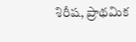శిరీష, ప్రాథమిక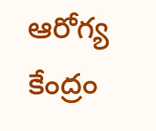ఆరోగ్య కేంద్రం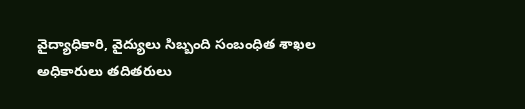వైద్యాధికారి, వైద్యులు సిబ్బంది సంబంధిత శాఖల అధికారులు తదితరులు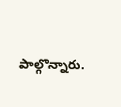పాల్గొన్నారు.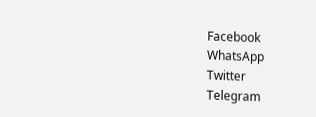Facebook
WhatsApp
Twitter
Telegram